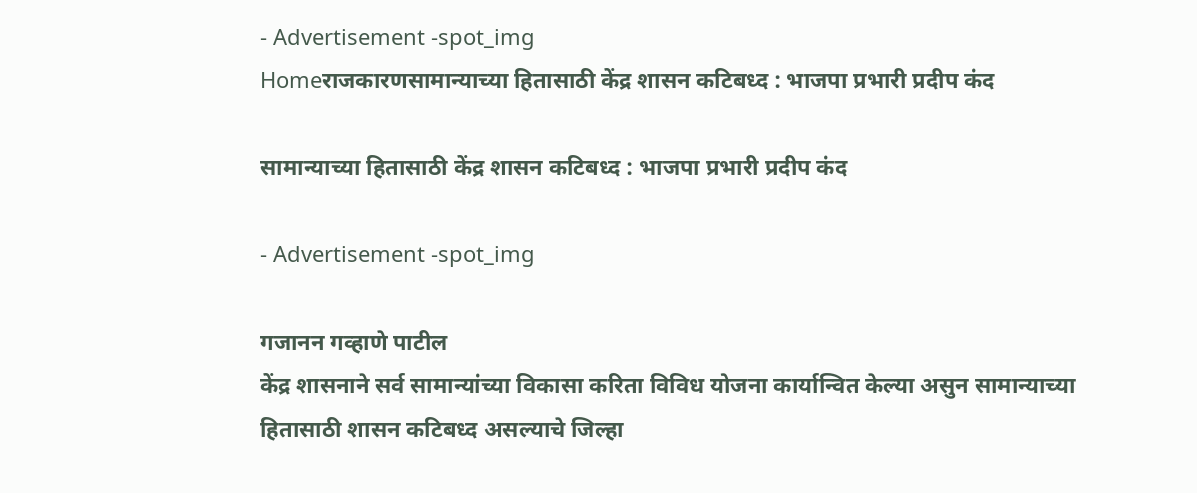- Advertisement -spot_img
Homeराजकारणसामान्याच्या हितासाठी केंद्र शासन कटिबध्द : भाजपा प्रभारी प्रदीप कंद

सामान्याच्या हितासाठी केंद्र शासन कटिबध्द : भाजपा प्रभारी प्रदीप कंद

- Advertisement -spot_img

गजानन गव्हाणे पाटील
केंद्र शासनाने सर्व सामान्यांच्या विकासा करिता विविध योजना कार्यान्वित केल्या असुन सामान्याच्या हितासाठी शासन कटिबध्द असल्याचे जिल्हा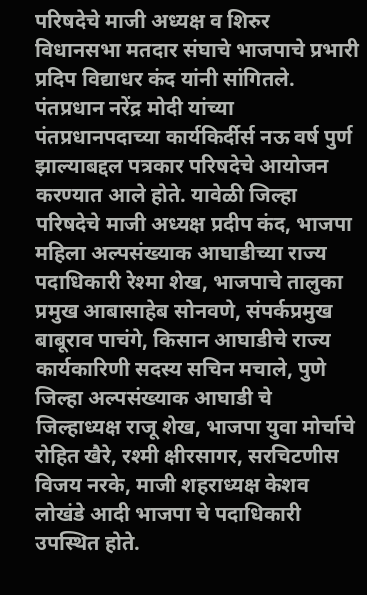परिषदेचे माजी अध्यक्ष व शिरुर विधानसभा मतदार संघाचे भाजपाचे प्रभारी प्रदिप विद्याधर कंद यांनी सांगितले.
पंतप्रधान नरेंद्र मोदी यांच्या पंतप्रधानपदाच्या कार्यकिर्दीर्स नऊ वर्ष पुर्ण झाल्याबद्दल पत्रकार परिषदेचे आयोजन करण्यात आले होते. यावेळी जिल्हा परिषदेचे माजी अध्यक्ष प्रदीप कंद, भाजपा महिला अल्पसंख्याक आघाडीच्या राज्य पदाधिकारी रेश्मा शेख, भाजपाचे तालुका प्रमुख आबासाहेब सोनवणे, संपर्कप्रमुख बाबूराव पाचंगे, किसान आघाडीचे राज्य कार्यकारिणी सदस्य सचिन मचाले, पुणे जिल्हा अल्पसंख्याक आघाडी चे जिल्हाध्यक्ष राजू शेख, भाजपा युवा मोर्चाचे रोहित खैरे, रश्मी क्षीरसागर, सरचिटणीस विजय नरके, माजी शहराध्यक्ष केशव लोखंडे आदी भाजपा चे पदाधिकारी उपस्थित होते.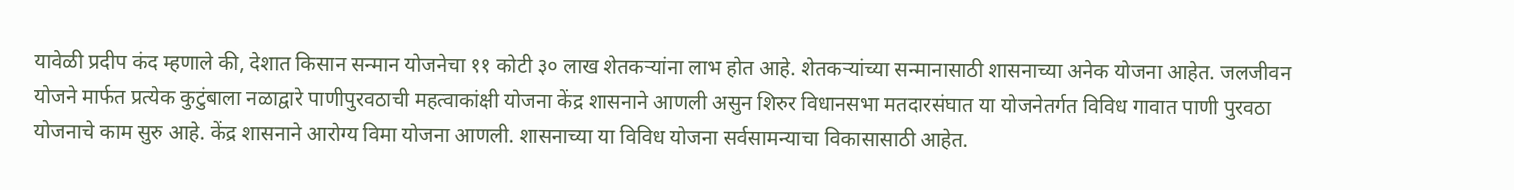यावेळी प्रदीप कंद म्हणाले की, देशात किसान सन्मान योजनेचा ११ कोटी ३० लाख शेतकऱ्यांना लाभ होत आहे. शेतकऱ्यांच्या सन्मानासाठी शासनाच्या अनेक योजना आहेत. जलजीवन योजने मार्फत प्रत्येक कुटुंबाला नळाद्वारे पाणीपुरवठाची महत्वाकांक्षी योजना केंद्र शासनाने आणली असुन शिरुर विधानसभा मतदारसंघात या योजनेतर्गत विविध गावात पाणी पुरवठा योजनाचे काम सुरु आहे. केंद्र शासनाने आरोग्य विमा योजना आणली. शासनाच्या या विविध योजना सर्वसामन्याचा विकासासाठी आहेत.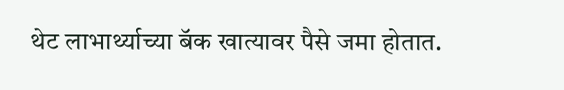थेट लाभार्थ्याच्या बॅक खात्यावर पैसे जमा होतात.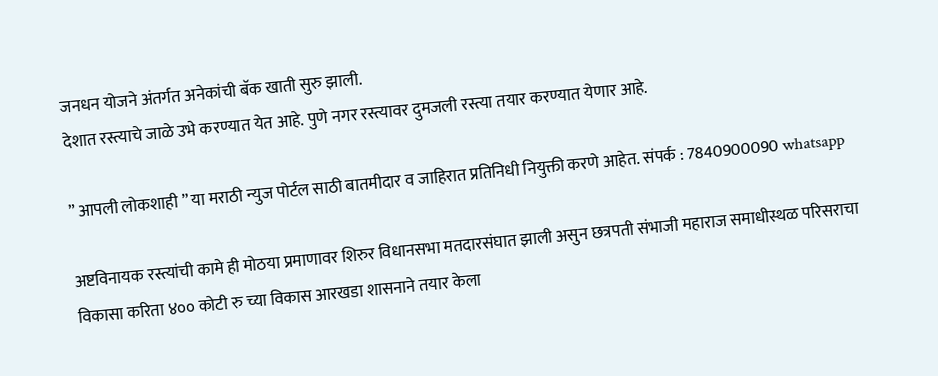जनधन योजने अंतर्गत अनेकांची बॅक खाती सुरु झाली.
देशात रस्त्याचे जाळे उभे करण्यात येत आहे. पुणे नगर रस्त्यावर दुमजली रस्त्या तयार करण्यात येणार आहे.

” आपली लोकशाही ” या मराठी न्युज पोर्टल साठी बातमीदार व जाहिरात प्रतिनिधी नियुक्ती करणे आहेत. संपर्क : 7840900090 whatsapp

अष्टविनायक रस्त्यांची कामे ही मोठया प्रमाणावर शिरुर विधानसभा मतदारसंघात झाली असुन छत्रपती संभाजी महाराज समाधीस्थळ परिसराचा विकासा करिता ४०० कोटी रु च्या विकास आरखडा शासनाने तयार केला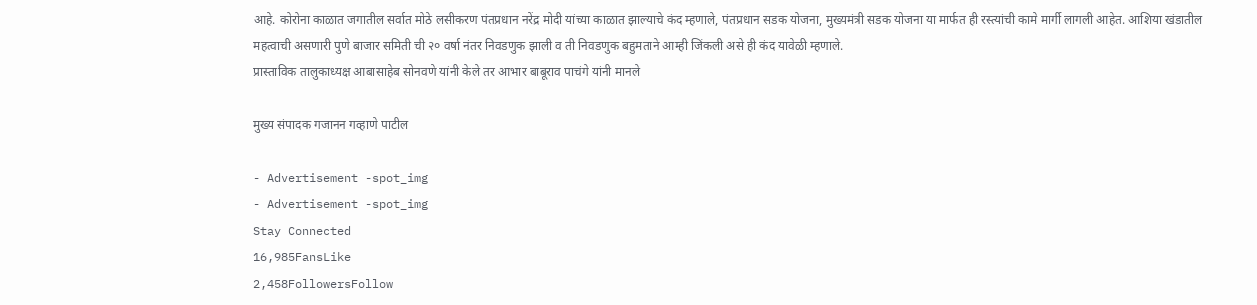आहे. कोरोना काळात जगातील सर्वात मोठे लसीकरण पंतप्रधान नरेंद्र मोदी यांच्या काळात झाल्याचे कंद म्हणाले, पंतप्रधान सडक योजना, मुख्यमंत्री सडक योजना या मार्फत ही रस्त्यांची कामे मार्गी लागली आहेत. आशिया खंडातील महत्वाची असणारी पुणे बाजार समिती ची २० वर्षा नंतर निवडणुक झाली व ती निवडणुक बहुमताने आम्ही जिंकली असे ही कंद यावेळी म्हणाले.
प्रास्ताविक तालुकाध्यक्ष आबासाहेब सोनवणे यांनी केले तर आभार बाबूराव पाचंगे यांनी मानले

मुख्य संपादक गजानन गव्हाणे पाटील

- Advertisement -spot_img
- Advertisement -spot_img
Stay Connected
16,985FansLike
2,458FollowersFollow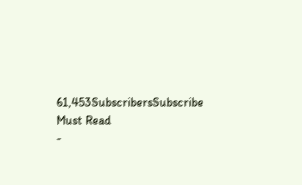61,453SubscribersSubscribe
Must Read
-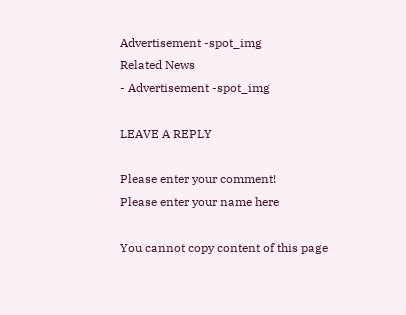Advertisement -spot_img
Related News
- Advertisement -spot_img

LEAVE A REPLY

Please enter your comment!
Please enter your name here

You cannot copy content of this page